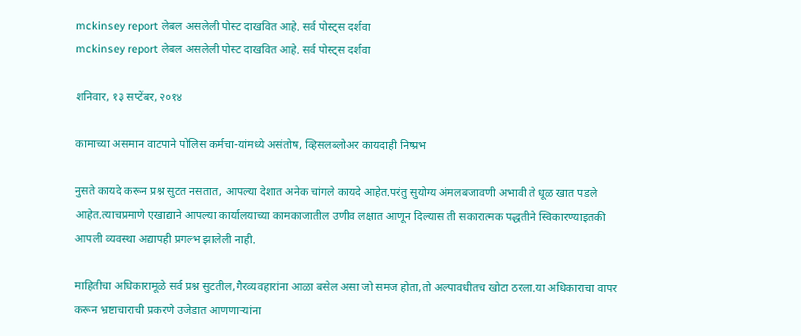mckinsey report लेबल असलेली पोस्ट दाखवित आहे. सर्व पोस्ट्‍स दर्शवा
mckinsey report लेबल असलेली पोस्ट दाखवित आहे. सर्व पोस्ट्‍स दर्शवा

शनिवार, १३ सप्टेंबर, २०१४

कामाच्या असमान वाटपाने पोलिस कर्मचा-यांमध्ये असंतोष, व्हिसलब्लोअर कायदाही निष्प्रभ

नुसते कायदे करून प्रश्न सुटत नसतात, आपल्या देशात अनेक चांगले कायदे आहेत.परंतु सुयोग्य अंमलबजावणी अभावी ते धूळ खात पडले आहेत.त्याचप्रमाणे एखाद्याने आपल्या कार्यालयाच्या कामकाजातील उणीव लक्षात आणून दिल्यास ती सकारात्मक पद्धतीने स्विकारण्याइतकी आपली व्यवस्था अद्यापही प्रगल्भ झालेली नाही.

माहितीचा अधिकारामूळे सर्व प्रश्न सुटतील,गैरव्यवहारांना आळा बसेल असा जो समज होता,तो अल्पावधीतच खोटा ठरला.या अधिकाराचा वापर करून भ्रष्टाचाराची प्रकरणे उजेडात आणणाऱ्यांना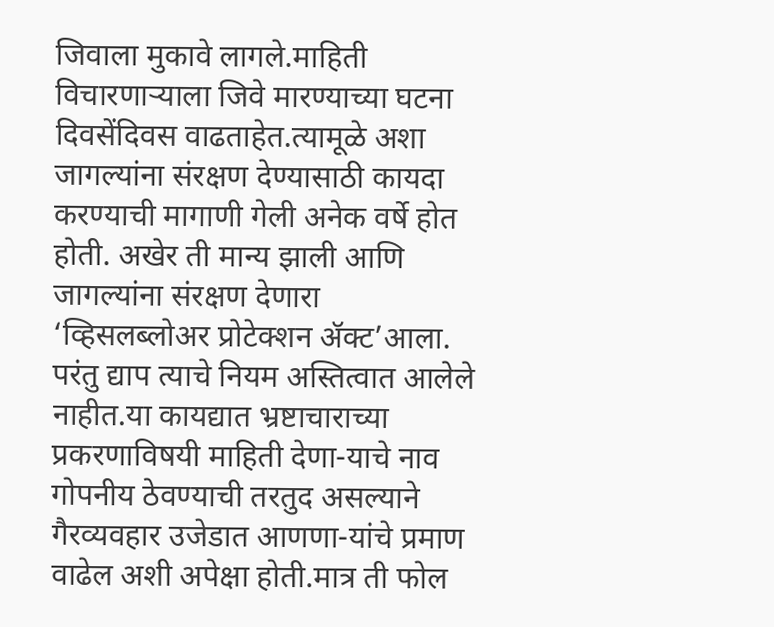जिवाला मुकावे लागले.माहिती विचारणाऱ्याला जिवे मारण्याच्या घटना दिवसेंदिवस वाढताहेत.त्यामूळे अशा जागल्यांना संरक्षण देण्यासाठी कायदा करण्याची मागाणी गेली अनेक वर्षे होत होती. अखेर ती मान्य झाली आणि जागल्यांना संरक्षण देणारा ‘व्हिसलब्लोअर प्रोटेक्शन ॲक्ट’आला. परंतु द्याप त्याचे नियम अस्तित्वात आलेले नाहीत.या कायद्यात भ्रष्टाचाराच्या प्रकरणाविषयी माहिती देणा-याचे नाव गोपनीय ठेवण्याची तरतुद असल्याने गैरव्यवहार उजेडात आणणा-यांचे प्रमाण वाढेल अशी अपेक्षा होती.मात्र ती फोल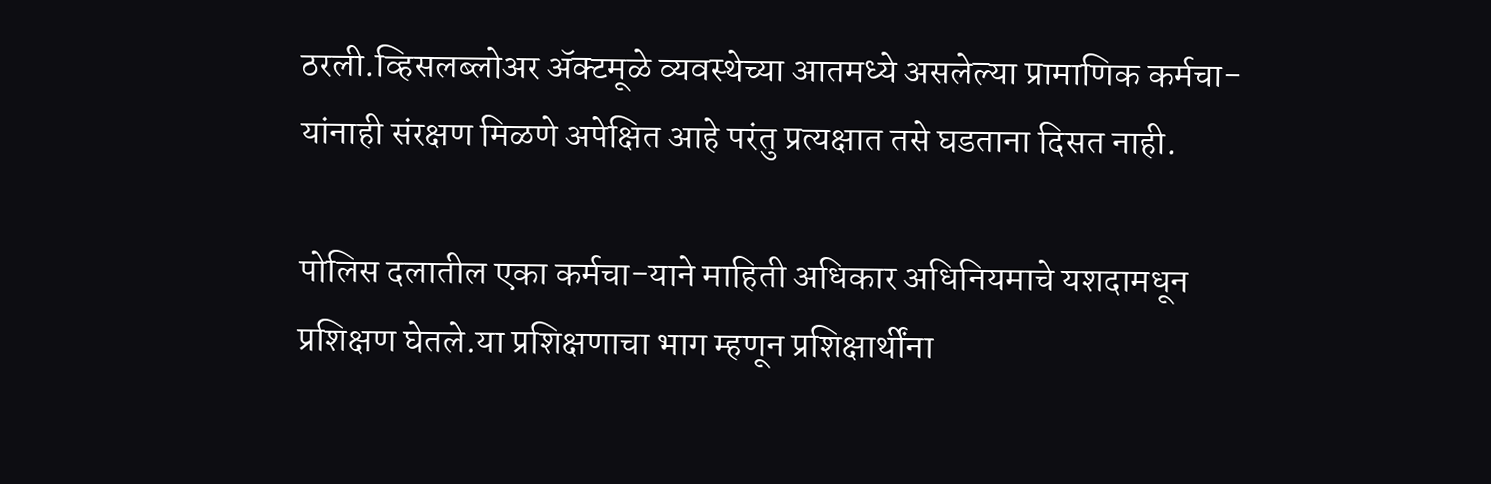ठरली.व्हिसलब्लोअर ॲक्टमूळे व्यवस्थेच्या आतमध्ये असलेल्या प्रामाणिक कर्मचा-यांनाही संरक्षण मिळणे अपेक्षित आहे परंतु प्रत्यक्षात तसे घडताना दिसत नाही.

पोलिस दलातील एका कर्मचा-याने माहिती अधिकार अधिनियमाचे यशदामधून प्रशिक्षण घेतले.या प्रशिक्षणाचा भाग म्हणून प्रशिक्षार्थींना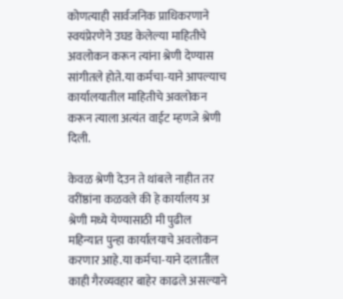कोणत्याही सार्वजनिक प्राधिकरणाने स्वयंप्रेरणेने उघड केलेल्या माहितीचे अवलोकन करून त्यांना श्रेणी देण्यास सांगीतले होते.या कर्मचा-याने आपल्याच कार्यालयातील माहितीचे अवलोकन करून त्याला अत्यंत वाईट म्हणजे श्रेणी दिली.

केवळ श्रेणी देउन ते थांबले नाहीत तर वरींष्ठांना कळवले की हे कार्यालय अ श्रेणी मध्ये येण्यासाठी मी पुढील महिन्यात पुन्हा कार्यालयाचे अवलोकन करणार आहे.या कर्मचा-याने दलातील काही गैरव्यवहार बाहेर काढले असल्याने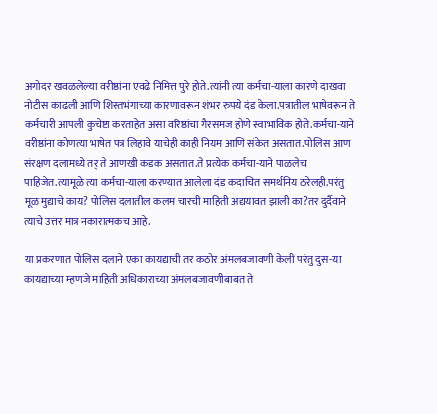अगोदर खवळलेल्या वरीष्ठांना एवढे निमित्त पुरे होते.त्यांनी त्या कर्मचा-याला कारणे दाखवा नोटीस काढली आणि शिस्तभंगाच्या कारणावरून शंभर रुपये दंड केला.पत्रातील भाषेवरून ते कर्मचारी आपली कुचेष्टा करताहेत असा वरिष्ठांचा गैरसमज होणे स्वाभाविक होते.कर्मचा-याने वरीष्ठांना कोणत्या भाषेत पत्र लिहावे याचेही काही नियम आणि संकेत असतात.पोलिस आण संरक्षण दलामध्ये तर् ते आणखी कडक असतात.ते प्रत्येक कर्मचा-याने पाळलेच पाहिजेत.त्यामूळे त्या कर्मचा-याला करण्यात आलेला दंड कदाचित समर्थनिय ठरेलही.परंतु मूळ मुद्याचे काय? पोलिस दलातील कलम चारची माहिती अद्ययावत झाली का?तर दुर्दैवाने त्याचे उत्तर मात्र नकारात्मकच आहे.

या प्रकरणात पोलिस दलाने एका कायद्याची तर कठोर अंमलबजावणी केली परंतु दुस-या कायद्याच्या म्हणजे माहिती अधिकाराच्या अंमलबजावणीबाबत ते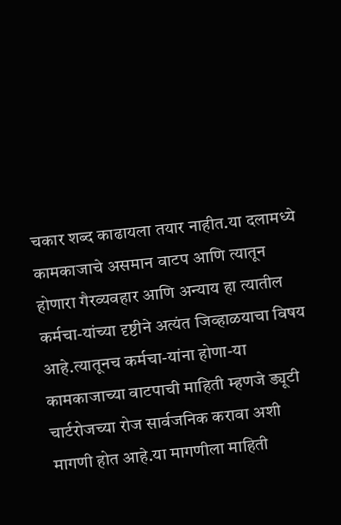चकार शब्द काढायला तयार नाहीत.या दलामध्ये कामकाजाचे असमान वाटप आणि त्यातून होणारा गैरव्यवहार आणि अन्याय हा त्यातील कर्मचा-यांच्या दृष्टीने अत्यंत जिव्हाळयाचा विषय आहे.त्यातूनच कर्मचा-यांना होणा-या कामकाजाच्या वाटपाची माहिती म्हणजे ड्यूटी चार्टरोजच्या रोज सार्वजनिक करावा अशी मागणी होत आहे.या मागणीला माहिती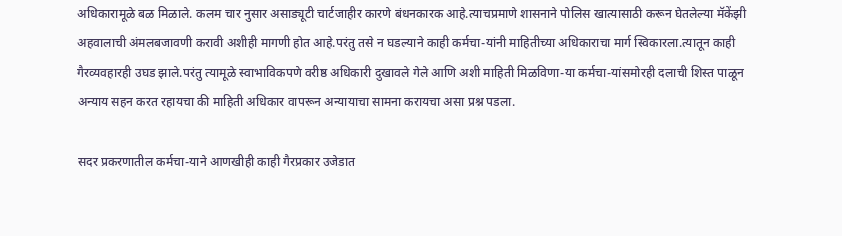अधिकारामूळे बळ मिळाले. कलम चार नुसार असाड्यूटी चार्टजाहीर कारणे बंधनकारक आहे.त्याचप्रमाणे शासनाने पोलिस खात्यासाठी करून घेतलेल्या मॅकेंझी अहवालाची अंमलबजावणी करावी अशीही मागणी होत आहे.परंतु तसे न घडल्याने काही कर्मचा-यांनी माहितीच्या अधिकाराचा मार्ग स्विकारला.त्यातून काही गैरव्यवहारही उघड झाले.परंतु त्यामूळे स्वाभाविकपणे वरीष्ठ अधिकारी दुखावले गेले आणि अशी माहिती मिळविणा-या कर्मचा-यांसमोरही दलाची शिस्त पाळून अन्याय सहन करत रहायचा की माहिती अधिकार वापरून अन्यायाचा सामना करायचा असा प्रश्न पडला.

सदर प्रकरणातील कर्मचा-याने आणखीही काही गैरप्रकार उजेडात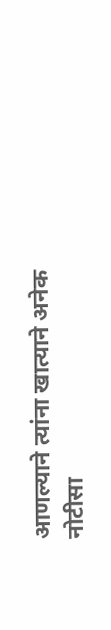आणल्याने त्यांना खात्याने अनेक नोटीसा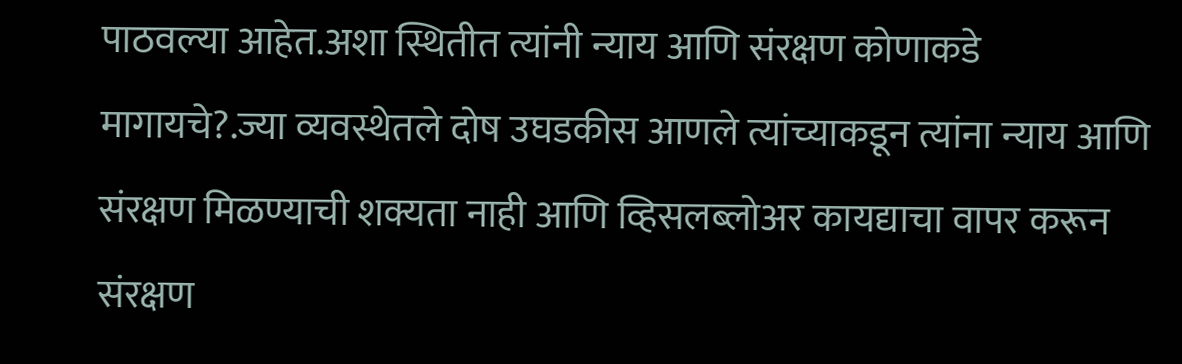पाठवल्या आहेत.अशा स्थितीत त्यांनी न्याय आणि संरक्षण कोणाकडे मागायचे?.ज्या व्यवस्थेतले दोष उघडकीस आणले त्यांच्याकडून त्यांना न्याय आणि संरक्षण मिळण्याची शक्यता नाही आणि व्हिसलब्लोअर कायद्याचा वापर करून संरक्षण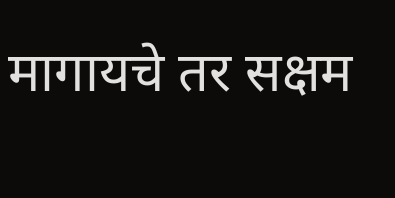मागायचे तर सक्षम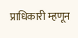प्राधिकारी म्हणून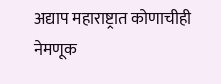अद्याप महाराष्ट्रात कोणाचीही नेमणूक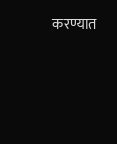करण्यात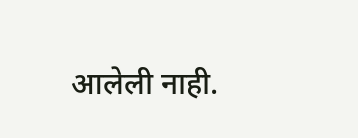आलेली नाही.